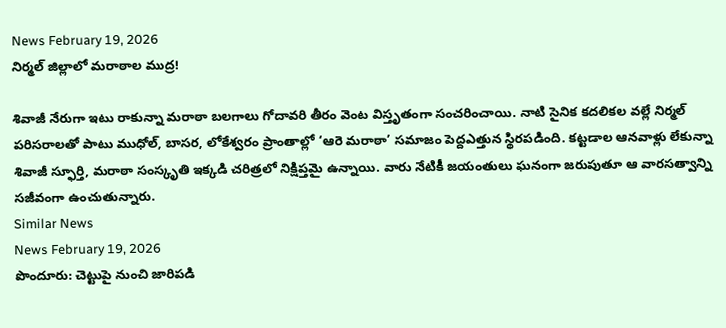News February 19, 2026
నిర్మల్ జిల్లాలో మరాఠాల ముద్ర!

శివాజీ నేరుగా ఇటు రాకున్నా మరాఠా బలగాలు గోదావరి తీరం వెంట విస్తృతంగా సంచరించాయి. నాటి సైనిక కదలికల వల్లే నిర్మల్ పరిసరాలతో పాటు ముధోల్, బాసర, లోకేశ్వరం ప్రాంతాల్లో ‘ఆరె మరాఠా’ సమాజం పెద్దఎత్తున స్థిరపడింది. కట్టడాల ఆనవాళ్లు లేకున్నా శివాజీ స్ఫూర్తి, మరాఠా సంస్కృతి ఇక్కడి చరిత్రలో నిక్షిప్తమై ఉన్నాయి. వారు నేటికీ జయంతులు ఘనంగా జరుపుతూ ఆ వారసత్వాన్ని సజీవంగా ఉంచుతున్నారు.
Similar News
News February 19, 2026
పొందూరు: చెట్టుపై నుంచి జారిపడి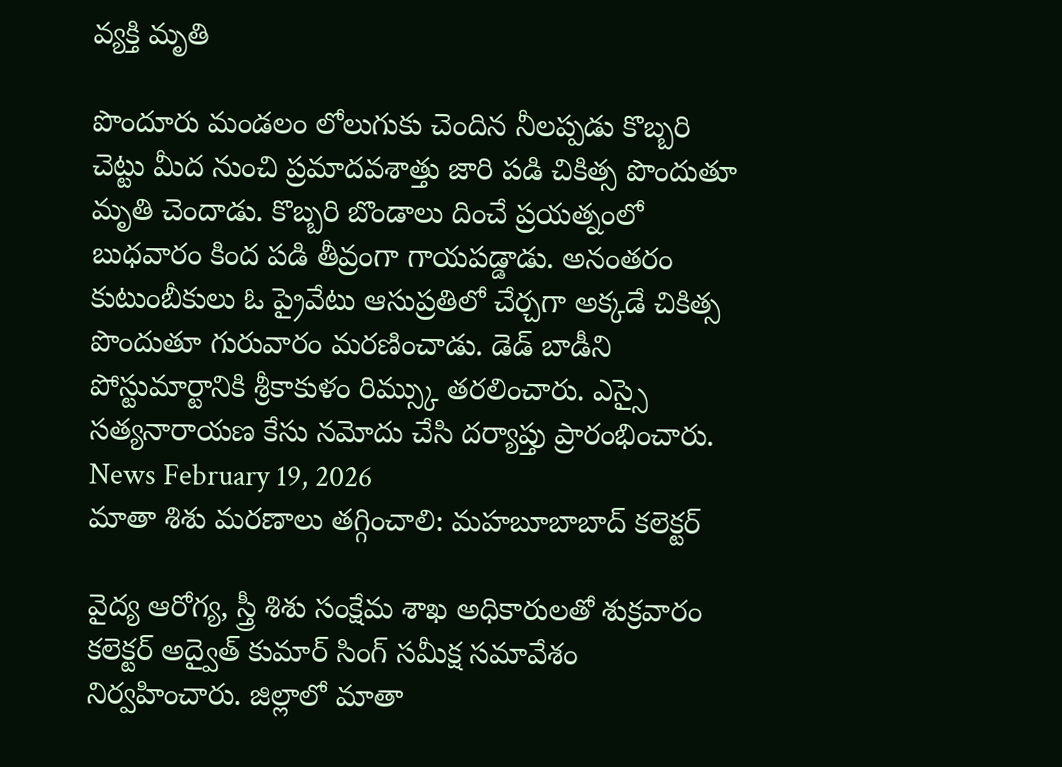వ్యక్తి మృతి

పొందూరు మండలం లోలుగుకు చెందిన నీలప్పడు కొబ్బరి చెట్టు మీద నుంచి ప్రమాదవశాత్తు జారి పడి చికిత్స పొందుతూ మృతి చెందాడు. కొబ్బరి బొండాలు దించే ప్రయత్నంలో బుధవారం కింద పడి తీవ్రంగా గాయపడ్డాడు. అనంతరం కుటుంబీకులు ఓ ప్రైవేటు ఆసుప్రతిలో చేర్చగా అక్కడే చికిత్స పొందుతూ గురువారం మరణించాడు. డెడ్ బాడీని పోస్టుమార్టానికి శ్రీకాకుళం రిమ్స్కు తరలించారు. ఎస్సై సత్యనారాయణ కేసు నమోదు చేసి దర్యాప్తు ప్రారంభించారు.
News February 19, 2026
మాతా శిశు మరణాలు తగ్గించాలి: మహబూబాబాద్ కలెక్టర్

వైద్య ఆరోగ్య, స్త్రీ శిశు సంక్షేమ శాఖ అధికారులతో శుక్రవారం కలెక్టర్ అద్వైత్ కుమార్ సింగ్ సమీక్ష సమావేశం నిర్వహించారు. జిల్లాలో మాతా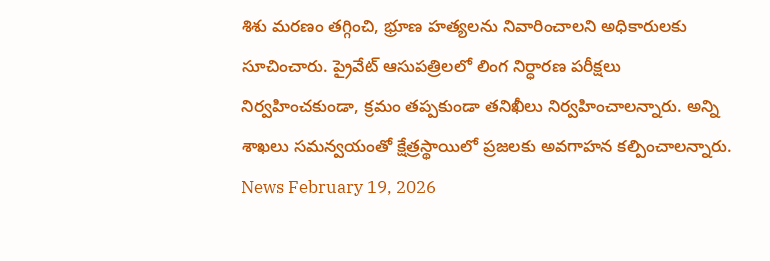శిశు మరణం తగ్గించి, భ్రూణ హత్యలను నివారించాలని అధికారులకు సూచించారు. ప్రైవేట్ ఆసుపత్రిలలో లింగ నిర్ధారణ పరీక్షలు నిర్వహించకుండా, క్రమం తప్పకుండా తనిఖీలు నిర్వహించాలన్నారు. అన్ని శాఖలు సమన్వయంతో క్షేత్రస్థాయిలో ప్రజలకు అవగాహన కల్పించాలన్నారు.
News February 19, 2026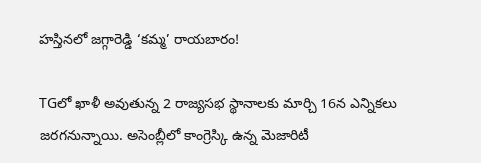హస్తినలో జగ్గారెడ్డి ‘కమ్మ’ రాయబారం!

TGలో ఖాళీ అవుతున్న 2 రాజ్యసభ స్థానాలకు మార్చి 16న ఎన్నికలు జరగనున్నాయి. అసెంబ్లీలో కాంగ్రెస్కి ఉన్న మెజారిటీ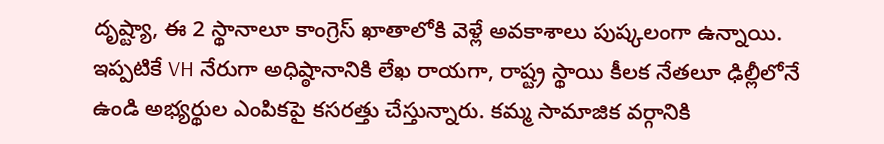దృష్ట్యా, ఈ 2 స్థానాలూ కాంగ్రెస్ ఖాతాలోకి వెళ్లే అవకాశాలు పుష్కలంగా ఉన్నాయి. ఇప్పటికే VH నేరుగా అధిష్ఠానానికి లేఖ రాయగా, రాష్ట్ర స్థాయి కీలక నేతలూ ఢిల్లీలోనే ఉండి అభ్యర్థుల ఎంపికపై కసరత్తు చేస్తున్నారు. కమ్మ సామాజిక వర్గానికి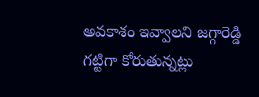అవకాశం ఇవ్వాలని జగ్గారెడ్డి గట్టిగా కోరుతున్నట్లు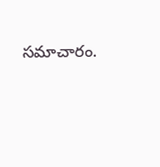సమాచారం.